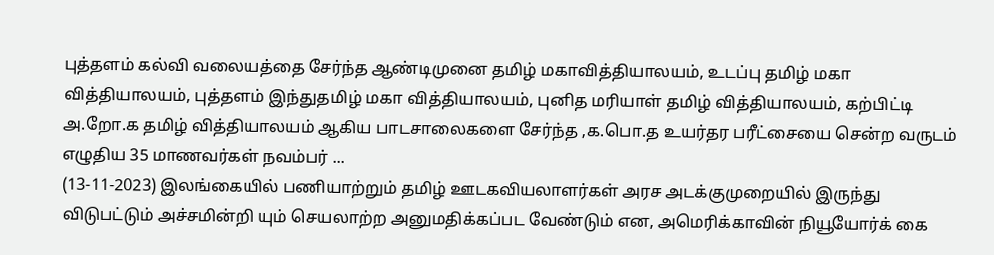புத்தளம் கல்வி வலையத்தை சேர்ந்த ஆண்டிமுனை தமிழ் மகாவித்தியாலயம், உடப்பு தமிழ் மகா வித்தியாலயம், புத்தளம் இந்துதமிழ் மகா வித்தியாலயம், புனித மரியாள் தமிழ் வித்தியாலயம், கற்பிட்டி அ.றோ.க தமிழ் வித்தியாலயம் ஆகிய பாடசாலைகளை சேர்ந்த ,க.பொ.த உயர்தர பரீட்சையை சென்ற வருடம் எழுதிய 35 மாணவர்கள் நவம்பர் ...
(13-11-2023) இலங்கையில் பணியாற்றும் தமிழ் ஊடகவியலாளர்கள் அரச அடக்குமுறையில் இருந்து விடுபட்டும் அச்சமின்றி யும் செயலாற்ற அனுமதிக்கப்பட வேண்டும் என, அமெரிக்காவின் நியூயோர்க் கை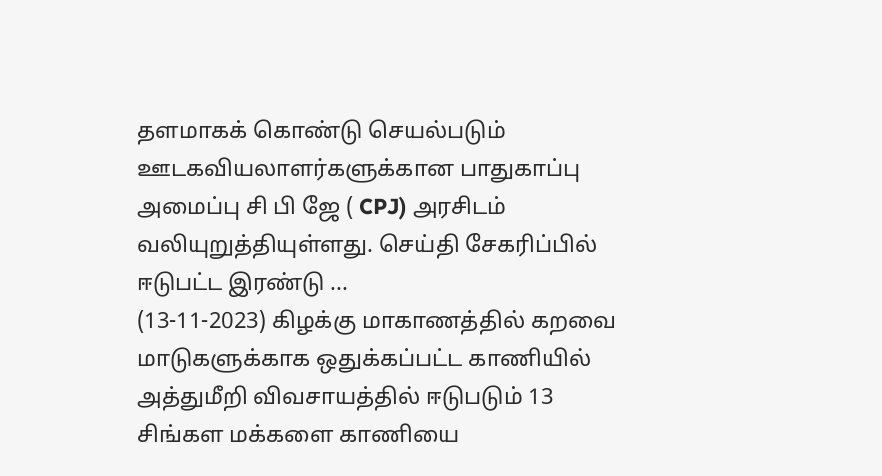தளமாகக் கொண்டு செயல்படும் ஊடகவியலாளர்களுக்கான பாதுகாப்பு அமைப்பு சி பி ஜே ( CPJ) அரசிடம் வலியுறுத்தியுள்ளது. செய்தி சேகரிப்பில் ஈடுபட்ட இரண்டு ...
(13-11-2023) கிழக்கு மாகாணத்தில் கறவை மாடுகளுக்காக ஒதுக்கப்பட்ட காணியில் அத்துமீறி விவசாயத்தில் ஈடுபடும் 13 சிங்கள மக்களை காணியை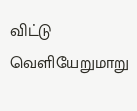விட்டு வெளியேறுமாறு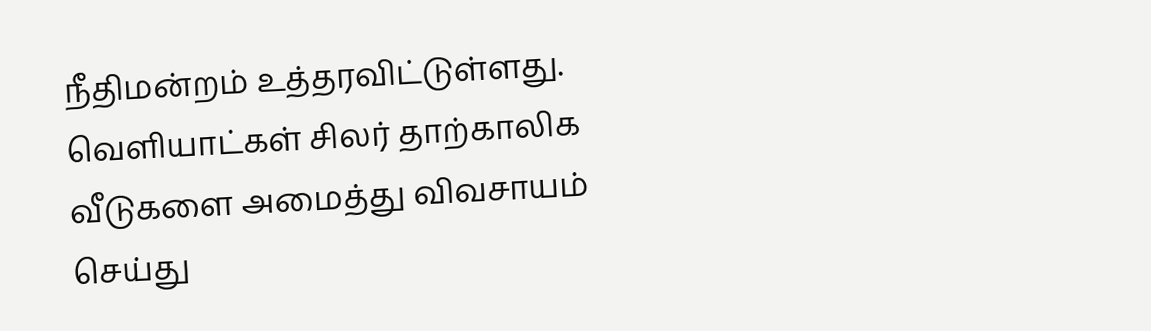நீதிமன்றம் உத்தரவிட்டுள்ளது. வெளியாட்கள் சிலர் தாற்காலிக வீடுகளை அமைத்து விவசாயம் செய்து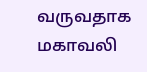வருவதாக மகாவலி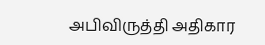அபிவிருத்தி அதிகார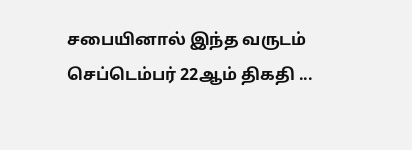சபையினால் இந்த வருடம் செப்டெம்பர் 22ஆம் திகதி ...